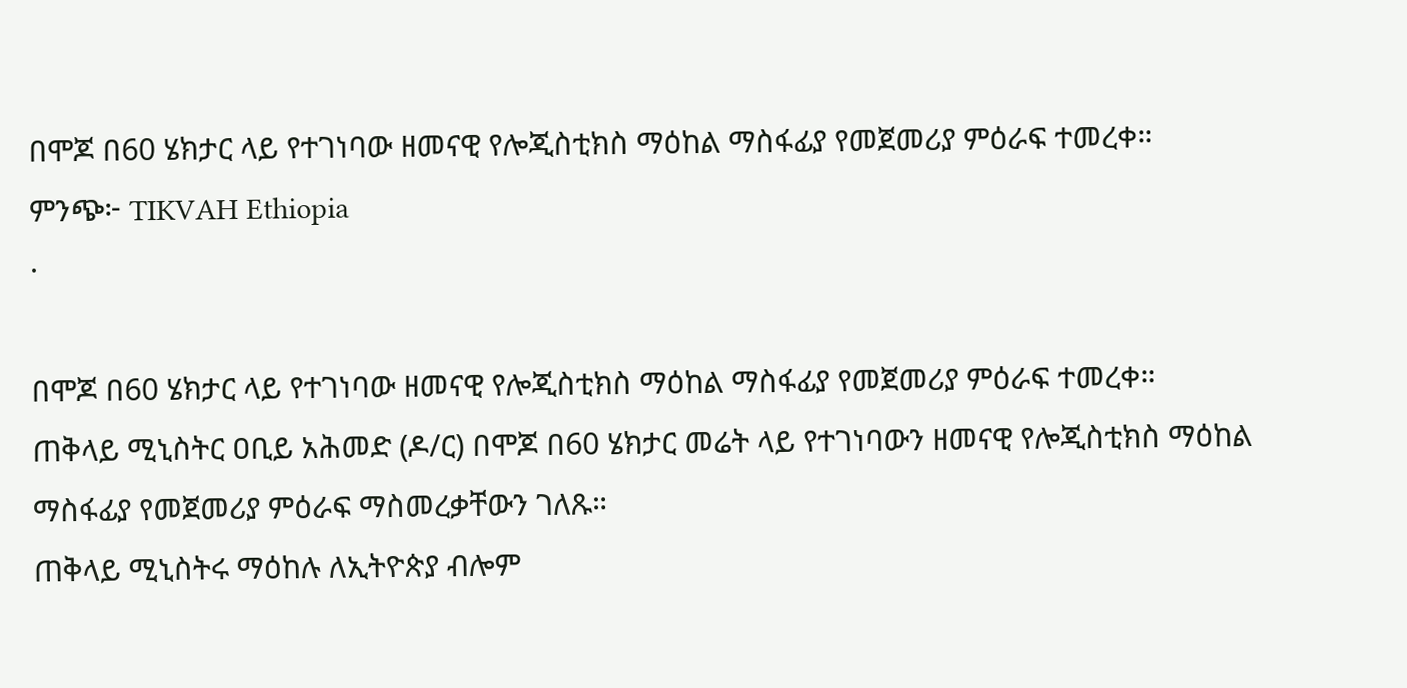በሞጆ በ60 ሄክታር ላይ የተገነባው ዘመናዊ የሎጂስቲክስ ማዕከል ማስፋፊያ የመጀመሪያ ምዕራፍ ተመረቀ።
ምንጭ፦ TIKVAH Ethiopia
·

በሞጆ በ60 ሄክታር ላይ የተገነባው ዘመናዊ የሎጂስቲክስ ማዕከል ማስፋፊያ የመጀመሪያ ምዕራፍ ተመረቀ።
ጠቅላይ ሚኒስትር ዐቢይ አሕመድ (ዶ/ር) በሞጆ በ60 ሄክታር መሬት ላይ የተገነባውን ዘመናዊ የሎጂስቲክስ ማዕከል ማስፋፊያ የመጀመሪያ ምዕራፍ ማስመረቃቸውን ገለጹ።
ጠቅላይ ሚኒስትሩ ማዕከሉ ለኢትዮጵያ ብሎም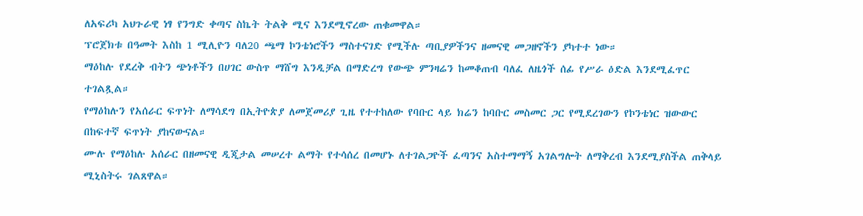ለአፍሪካ አህጉራዊ ነፃ የንግድ ቀጣና ስኬት ትልቅ ሚና እንደሚኖረው ጠቁመዋል።
ፕሮጀክቱ በዓመት እስከ 1 ሚሊዮን ባለ20 ጫማ ኮንቴነሮችን ማስተናገድ የሚችሉ ጣቢያዎችንና ዘመናዊ መጋዘኖችን ያካተተ ነው።
ማዕከሉ የደረቅ ብትን ጭነቶችን በሀገር ውስጥ ማሸግ እንዲቻል በማድረግ የውጭ ምንዛሬን ከመቆጠብ ባለፈ ለዜጎች ሰፊ የሥራ ዕድል እንደሚፈጥር ተገልጿል።
የማዕከሉን የአሰራር ፍጥነት ለማሳደግ በኢትዮጵያ ለመጀመሪያ ጊዜ የተተከለው የባቡር ላይ ክሬን ከባቡር መስመር ጋር የሚደረገውን የኮንቴነር ዝውውር በከፍተኛ ፍጥነት ያከናውናል።
ሙሉ የማዕከሉ አሰራር በዘመናዊ ዲጂታል መሠረተ ልማት የተሳሰረ በመሆኑ ለተገልጋዮች ፈጣንና አስተማማኝ አገልግሎት ለማቅረብ እንደሚያስችል ጠቅላይ ሚኒስትሩ ገልጸዋል።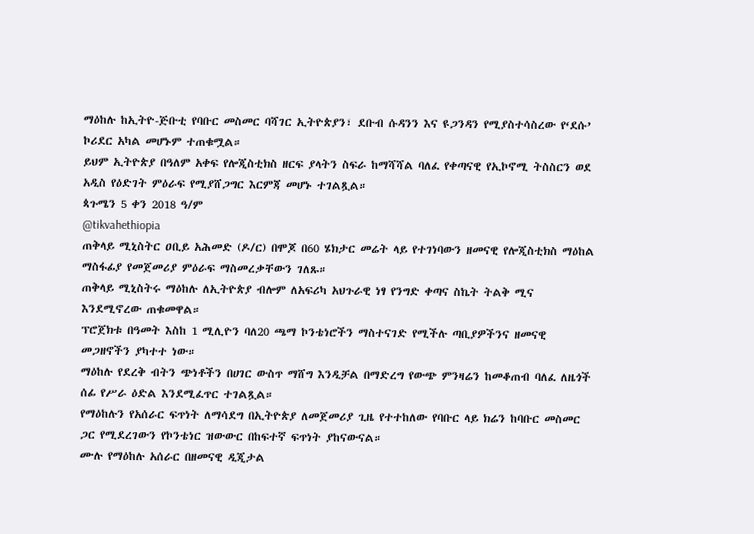ማዕከሉ ከኢትዮ-ጅቡቲ የባቡር መስመር ባሻገር ኢትዮጵያን፣ ደቡብ ሱዳንን እና ዩጋንዳን የሚያስተሳስረው የ‘ደሱ’ ኮሪደር አካል መሆኑም ተጠቁሟል።
ይህም ኢትዮጵያ በዓለም አቀፍ የሎጂስቲክስ ዘርፍ ያላትን ስፍራ ከማሻሻል ባለፈ የቀጣናዊ የኢኮኖሚ ትስስርን ወደ አዲስ የዕድገት ምዕራፍ የሚያሸጋግር እርምጃ መሆኑ ተገልጿል።
ጳጉሜን 5 ቀን 2018 ዓ/ም
@tikvahethiopia
ጠቅላይ ሚኒስትር ዐቢይ አሕመድ (ዶ/ር) በሞጆ በ60 ሄክታር መሬት ላይ የተገነባውን ዘመናዊ የሎጂስቲክስ ማዕከል ማስፋፊያ የመጀመሪያ ምዕራፍ ማስመረቃቸውን ገለጹ።
ጠቅላይ ሚኒስትሩ ማዕከሉ ለኢትዮጵያ ብሎም ለአፍሪካ አህጉራዊ ነፃ የንግድ ቀጣና ስኬት ትልቅ ሚና እንደሚኖረው ጠቁመዋል።
ፕሮጀክቱ በዓመት እስከ 1 ሚሊዮን ባለ20 ጫማ ኮንቴነሮችን ማስተናገድ የሚችሉ ጣቢያዎችንና ዘመናዊ መጋዘኖችን ያካተተ ነው።
ማዕከሉ የደረቅ ብትን ጭነቶችን በሀገር ውስጥ ማሸግ እንዲቻል በማድረግ የውጭ ምንዛሬን ከመቆጠብ ባለፈ ለዜጎች ሰፊ የሥራ ዕድል እንደሚፈጥር ተገልጿል።
የማዕከሉን የአሰራር ፍጥነት ለማሳደግ በኢትዮጵያ ለመጀመሪያ ጊዜ የተተከለው የባቡር ላይ ክሬን ከባቡር መስመር ጋር የሚደረገውን የኮንቴነር ዝውውር በከፍተኛ ፍጥነት ያከናውናል።
ሙሉ የማዕከሉ አሰራር በዘመናዊ ዲጂታል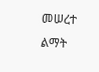መሠረተ ልማት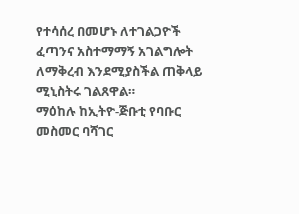የተሳሰረ በመሆኑ ለተገልጋዮች ፈጣንና አስተማማኝ አገልግሎት ለማቅረብ እንደሚያስችል ጠቅላይ ሚኒስትሩ ገልጸዋል።
ማዕከሉ ከኢትዮ-ጅቡቲ የባቡር መስመር ባሻገር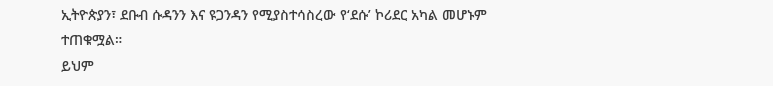ኢትዮጵያን፣ ደቡብ ሱዳንን እና ዩጋንዳን የሚያስተሳስረው የ‘ደሱ’ ኮሪደር አካል መሆኑም ተጠቁሟል።
ይህም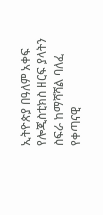ኢትዮጵያ በዓለም አቀፍ የሎጂስቲክስ ዘርፍ ያላትን ስፍራ ከማሻሻል ባለፈ የቀጣናዊ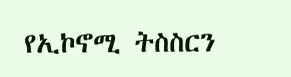የኢኮኖሚ ትስስርን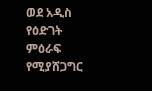ወደ አዲስ የዕድገት ምዕራፍ የሚያሸጋግር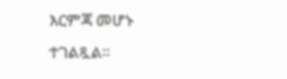እርምጃ መሆኑ ተገልጿል።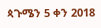ጳጉሜን 5 ቀን 2018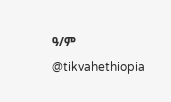ዓ/ም
@tikvahethiopia